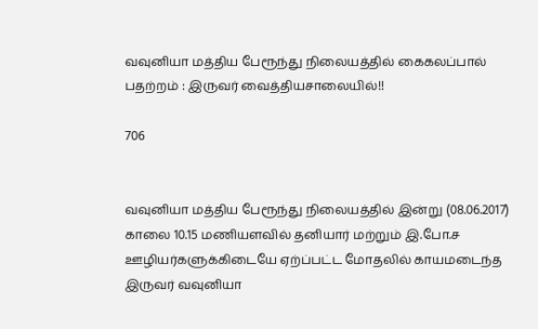வவுனியா மத்திய பேரூந்து நிலையத்தில் கைகலப்பால் பதற்றம் : இருவர் வைத்தியசாலையில்!!

706


வவுனியா மத்திய பேரூந்து நிலையத்தில் இன்று (08.06.2017) காலை 10.15 மணியளவில் தனியார் மற்றும் இ.போ.ச ஊழியர்களுக்கிடையே ஏற்ப்பட்ட மோதலில் காயமடைந்த இருவர் வவுனியா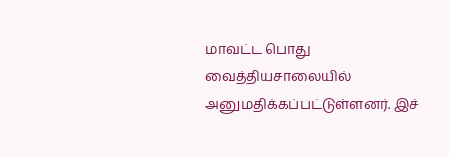மாவட்ட பொது வைத்தியசாலையில் அனுமதிக்கப்பட்டுள்ளனர். இச்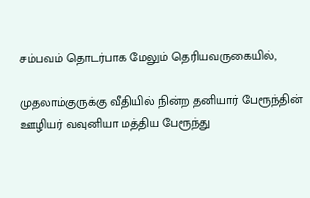சம்பவம் தொடர்பாக மேலும் தெரியவருகையில்,

முதலாம்குருக்கு வீதியில் நின்ற தனியார் பேரூந்தின் ஊழியர் வவுனியா மத்திய பேரூந்து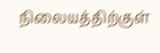நிலையத்திற்குள்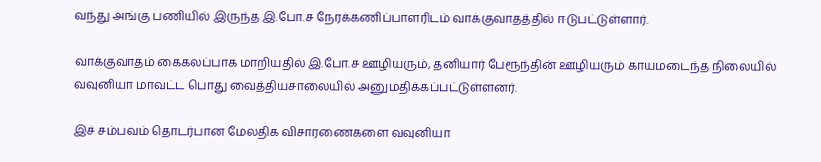வந்து அங்கு பணியில் இருந்த இ.போ.ச நேரக்கணிப்பாளரிடம் வாக்குவாதத்தில் ஈடுபட்டுள்ளார்.

வாக்குவாதம் கைகலப்பாக மாறியதில் இ.போ.ச ஊழியரும், தனியார் பேரூந்தின் ஊழியரும் காயமடைந்த நிலையில் வவுனியா மாவட்ட பொது வைத்தியசாலையில் அனுமதிக்கப்பட்டுள்ளனர்.

இச் சம்பவம் தொடர்பான மேலதிக விசாரணைகளை வவுனியா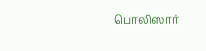பொலிஸார்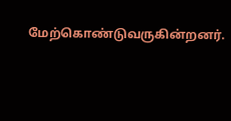மேற்கொண்டுவருகின்றனர்.